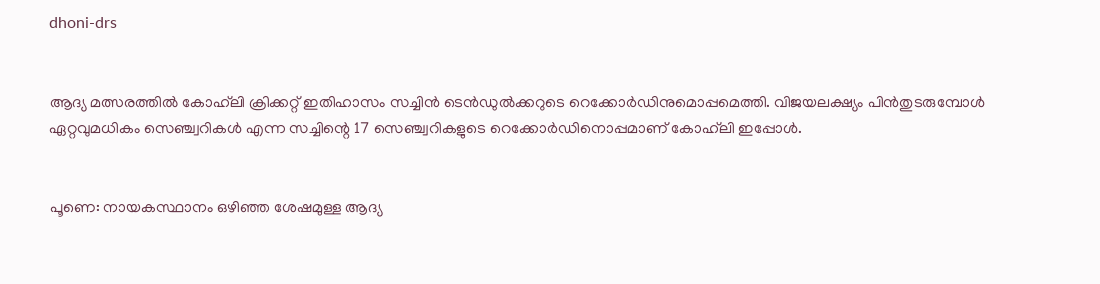dhoni-drs


ആദ്യ മത്സരത്തില്‍ കോഹ്‌ലി ക്രിക്കറ്റ് ഇതിഹാസം സച്ചിന്‍ ടെന്‍ഡുല്‍ക്കറുടെ റെക്കോര്‍ഡിനുമൊപ്പമെത്തി. വിജയലക്ഷ്യം പിന്‍തുടരുമ്പോള്‍ ഏറ്റവുമധികം സെഞ്ച്വറികള്‍ എന്ന സച്ചിന്റെ 17 സെഞ്ച്വറികളുടെ റെക്കോര്‍ഡിനൊപ്പമാണ് കോഹ്‌ലി ഇപ്പോള്‍.


പൂണെ: നായകസ്ഥാനം ഒഴിഞ്ഞ ശേഷമുള്ള ആദ്യ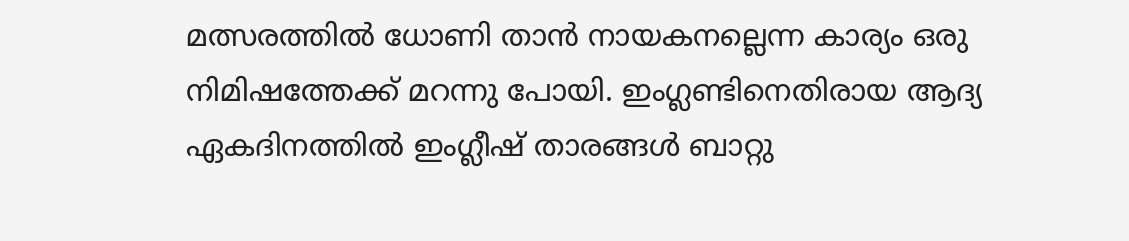മത്സരത്തില്‍ ധോണി താന്‍ നായകനല്ലെന്ന കാര്യം ഒരു നിമിഷത്തേക്ക് മറന്നു പോയി. ഇംഗ്ലണ്ടിനെതിരായ ആദ്യ ഏകദിനത്തില്‍ ഇംഗ്ലീഷ് താരങ്ങള്‍ ബാറ്റു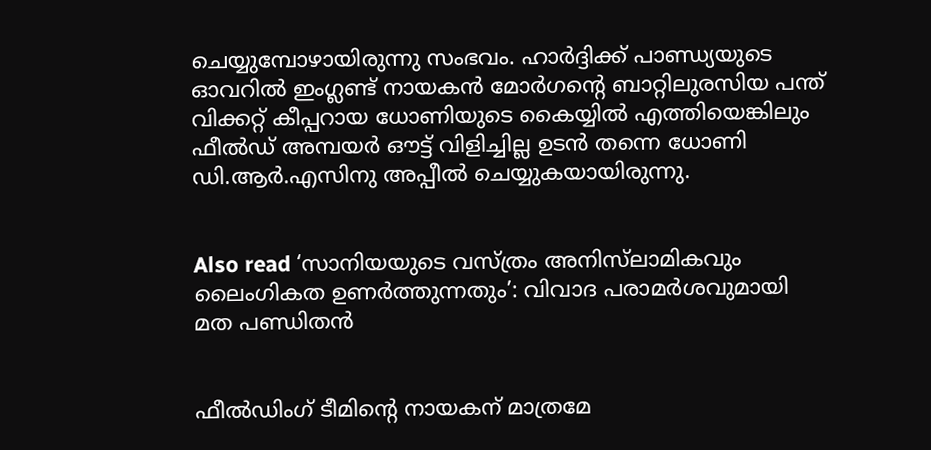ചെയ്യുമ്പോഴായിരുന്നു സംഭവം. ഹാര്‍ദ്ദിക്ക് പാണ്ഡ്യയുടെ ഓവറില്‍ ഇംഗ്ലണ്ട് നായകന്‍ മോര്‍ഗന്റെ ബാറ്റിലുരസിയ പന്ത് വിക്കറ്റ് കീപ്പറായ ധോണിയുടെ കൈയ്യില്‍ എത്തിയെങ്കിലും ഫീല്‍ഡ് അമ്പയര്‍ ഔട്ട് വിളിച്ചില്ല ഉടന്‍ തന്നെ ധോണി ഡി.ആര്‍.എസിനു അപ്പീല്‍ ചെയ്യുകയായിരുന്നു.


Also read ‘സാനിയയുടെ വസ്ത്രം അനിസ്‌ലാമികവും ലൈംഗികത ഉണര്‍ത്തുന്നതും’: വിവാദ പരാമര്‍ശവുമായി മത പണ്ഡിതന്‍


ഫീല്‍ഡിംഗ് ടീമിന്റെ നായകന് മാത്രമേ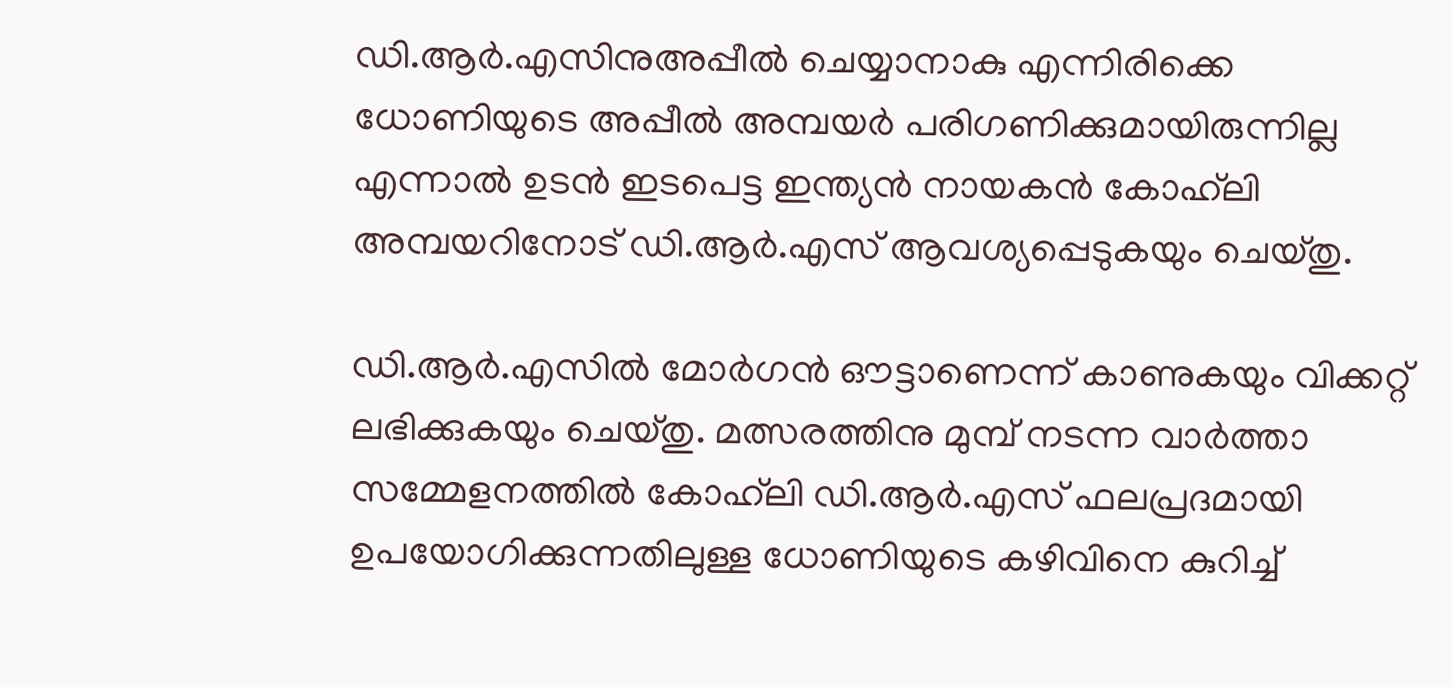ഡി.ആര്‍.എസിനുഅപ്പീല്‍ ചെയ്യാനാകു എന്നിരിക്കെ ധോണിയുടെ അപ്പീല്‍ അമ്പയര്‍ പരിഗണിക്കുമായിരുന്നില്ല എന്നാല്‍ ഉടന്‍ ഇടപെട്ട ഇന്ത്യന്‍ നായകന്‍ കോഹ്‌ലി അമ്പയറിനോട് ഡി.ആര്‍.എസ് ആവശ്യപ്പെടുകയും ചെയ്തു.

ഡി.ആര്‍.എസില്‍ മോര്‍ഗന്‍ ഔട്ടാണെന്ന് കാണുകയും വിക്കറ്റ് ലഭിക്കുകയും ചെയ്തു. മത്സരത്തിനു മുമ്പ് നടന്ന വാര്‍ത്താ സമ്മേളനത്തില്‍ കോഹ്‌ലി ഡി.ആര്‍.എസ് ഫലപ്രദമായി ഉപയോഗിക്കുന്നതിലുള്ള ധോണിയുടെ കഴിവിനെ കുറിച്ച്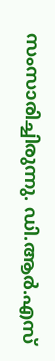സംസാരിച്ചിരുന്നു. ഡി.ആര്‍.എസ്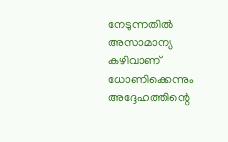നേടുന്നതില്‍ അസാമാന്യ കഴിവാണ് ധോണിക്കെന്നും അദ്ദേഹത്തിന്റെ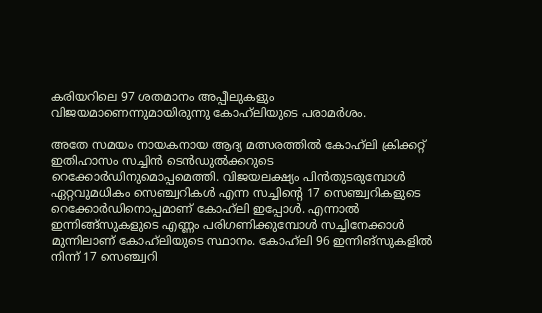കരിയറിലെ 97 ശതമാനം അപ്പീലുകളും വിജയമാണെന്നുമായിരുന്നു കോഹ്‌ലിയുടെ പരാമര്‍ശം.

അതേ സമയം നായകനായ ആദ്യ മത്സരത്തില്‍ കോഹ്‌ലി ക്രിക്കറ്റ് ഇതിഹാസം സച്ചിന്‍ ടെന്‍ഡുല്‍ക്കറുടെ റെക്കോര്‍ഡിനുമൊപ്പമെത്തി. വിജയലക്ഷ്യം പിന്‍തുടരുമ്പോള്‍ ഏറ്റവുമധികം സെഞ്ച്വറികള്‍ എന്ന സച്ചിന്റെ 17 സെഞ്ച്വറികളുടെ റെക്കോര്‍ഡിനൊപ്പമാണ് കോഹ്‌ലി ഇപ്പോള്‍. എന്നാല്‍ ഇന്നിങ്ങ്‌സുകളുടെ എണ്ണം പരിഗണിക്കുമ്പോള്‍ സച്ചിനേക്കാള്‍ മുന്നിലാണ് കോഹ്‌ലിയുടെ സ്ഥാനം. കോഹ്‌ലി 96 ഇന്നിങ്‌സുകളില്‍ നിന്ന് 17 സെഞ്ച്വറി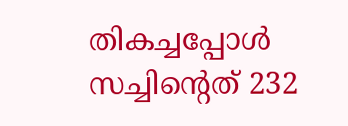തികച്ചപ്പോള്‍ സച്ചിന്റെത് 232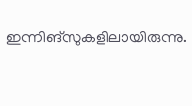ഇന്നിങ്‌സുകളിലായിരുന്നു.